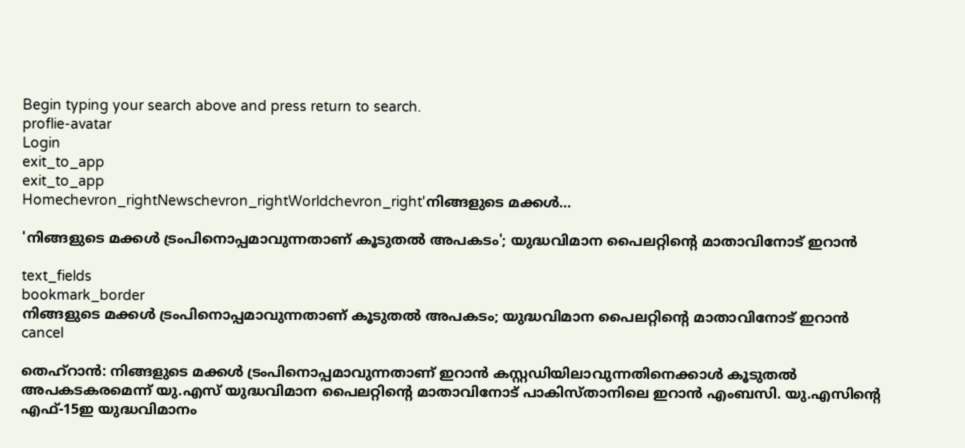Begin typing your search above and press return to search.
proflie-avatar
Login
exit_to_app
exit_to_app
Homechevron_rightNewschevron_rightWorldchevron_right'നിങ്ങളുടെ മക്കൾ...

'നിങ്ങളുടെ മക്കൾ ട്രംപിനൊപ്പമാവുന്നതാണ് കൂടുതൽ അപകടം'; യുദ്ധവിമാന പൈലറ്റിന്‍റെ മാതാവിനോട് ഇറാൻ

text_fields
bookmark_border
നിങ്ങളുടെ മക്കൾ ട്രംപിനൊപ്പമാവുന്നതാണ് കൂടുതൽ അപകടം; യുദ്ധവിമാന പൈലറ്റിന്‍റെ മാതാവിനോട് ഇറാൻ
cancel

തെഹ്റാൻ: നിങ്ങളുടെ മക്കൾ ട്രംപിനൊപ്പമാവുന്നതാണ് ഇറാൻ കസ്റ്റഡിയിലാവുന്നതിനെക്കാൾ കൂടുതൽ അപകടകരമെന്ന് യു.എസ് യുദ്ധവിമാന പൈലറ്റിന്‍റെ മാതാവിനോട് പാകിസ്താനിലെ ഇറാൻ എംബസി. യു.എസിന്‍റെ എഫ്-15ഇ യുദ്ധവിമാനം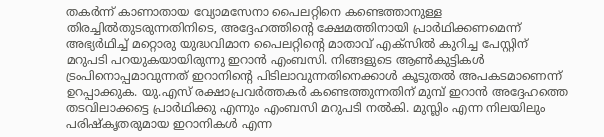തകർന്ന് കാണാതായ വ്യോമസേനാ പൈലറ്റിനെ കണ്ടെത്താനുള്ള തിരച്ചിൽതുടരുന്നതിനിടെ, അദ്ദേഹത്തിന്റെ ക്ഷേമത്തിനായി പ്രാർഥിക്കണമെന്ന് അഭ്യർഥിച്ച് മറ്റൊരു യുദ്ധവിമാന പൈലറ്റിന്‍റെ മാതാവ് എക്സിൽ കുറിച്ച പേസ്റ്റിന് മറുപടി പറയുകയായിരുന്നു ഇറാൻ എംബസി. നിങ്ങളുടെ ആൺകുട്ടികൾ ട്രംപിനൊപ്പമാവുന്നത് ഇറാനിന്‍റെ പിടിലാവുന്നതിനെക്കാൾ കൂടുതൽ അപകടമാണെന്ന് ഉറപ്പാക്കുക. യു.എസ് രക്ഷാപ്രവർത്തകർ കണ്ടെത്തുന്നതിന് മുമ്പ് ഇറാൻ അദ്ദേഹത്തെ തടവിലാക്കട്ടെ പ്രാർഥിക്കു എന്നും എംബസി മറുപടി നൽകി. മുസ്ലിം എന്ന നിലയിലും പരിഷ്കൃതരുമായ ഇറാനികൾ എന്ന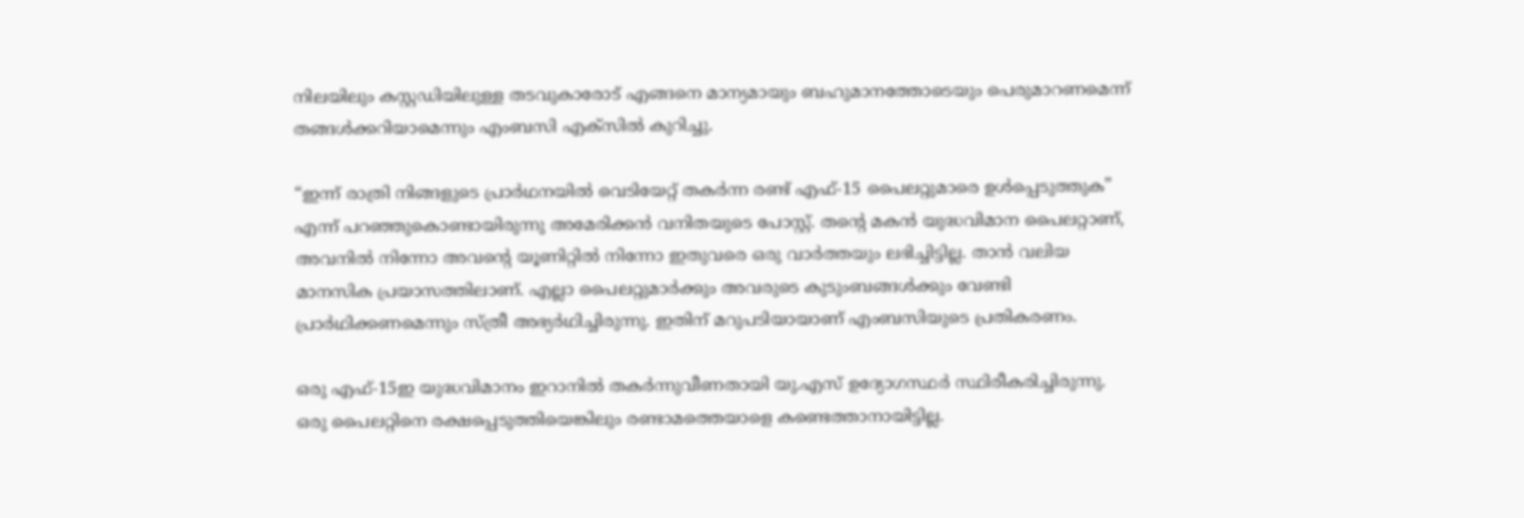നിലയിലും കസ്റ്റഡിയിലുള്ള തടവുകാരോട് എങ്ങനെ മാന്യമായും ബഹുമാനത്തോടെയും പെരുമാറണമെന്ന് തങ്ങൾക്കറിയാമെന്നും എംബസി എക്സിൽ കുറിച്ചു.

“ഇന്ന് രാത്രി നിങ്ങളുടെ പ്രാർഥനയിൽ വെടിയേറ്റ് തകർന്ന രണ്ട് എഫ്-15 പൈലറ്റുമാരെ ഉൾപ്പെടുത്തുക” എന്ന് പറഞ്ഞുകൊണ്ടായിരുന്നു അമേരിക്കൻ വനിതയുടെ പോസ്റ്റ്. തന്റെ മകൻ യുദ്ധവിമാന പൈലറ്റാണ്, അവനിൽ നിന്നോ അവന്റെ യൂണിറ്റിൽ നിന്നോ ഇതുവരെ ഒരു വാർത്തയും ലഭിച്ചിട്ടില്ല. താൻ വലിയ മാനസിക പ്രയാസത്തിലാണ്. എല്ലാ പൈലറ്റുമാർക്കും അവരുടെ കുടുംബങ്ങൾക്കും വേണ്ടി പ്രാർഥിക്കണമെന്നും സ്ത്രീ അഭ്യർഥിച്ചിരുന്നു. ഇതിന് മറുപടിയായാണ് എംബസിയുടെ പ്രതികരണം.

ഒരു എഫ്-15ഇ യുദ്ധവിമാനം ഇറാനിൽ തകർന്നുവീണതായി യു.എസ് ഉദ്യോഗസ്ഥർ സ്ഥിരീകരിച്ചിരുന്നു. ഒരു പൈലറ്റിനെ രക്ഷപ്പെടുത്തിയെങ്കിലും രണ്ടാമത്തെയാളെ കണ്ടെത്താനായിട്ടില്ല.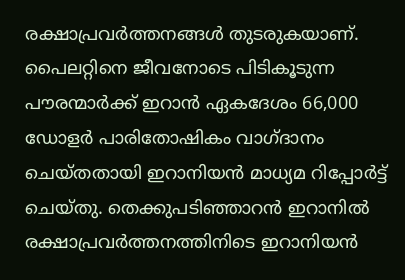രക്ഷാപ്രവർത്തനങ്ങൾ തുടരുകയാണ്. പൈലറ്റിനെ ജീവനോടെ പിടികൂടുന്ന പൗരന്മാർക്ക് ഇറാൻ ഏകദേശം 66,000 ഡോളർ പാരിതോഷികം വാഗ്ദാനം ചെയ്തതായി ഇറാനിയൻ മാധ്യമ റിപ്പോർട്ട് ചെയ്തു. തെക്കുപടിഞ്ഞാറൻ ഇറാനിൽ രക്ഷാപ്രവർത്തനത്തിനിടെ ഇറാനിയൻ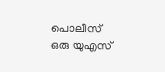പൊലീസ് ഒരു യുഎസ്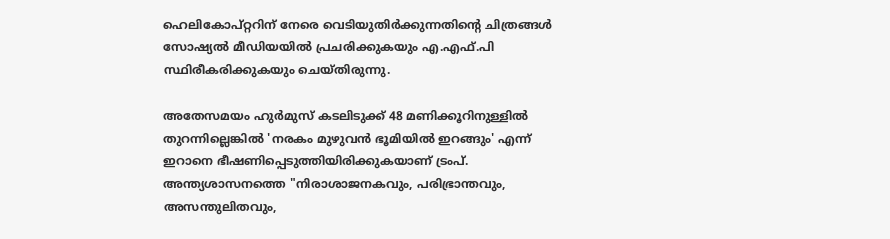ഹെലികോപ്റ്ററിന് നേരെ വെടിയുതിർക്കുന്നതിന്റെ ചിത്രങ്ങൾ സോഷ്യൽ മീഡിയയിൽ പ്രചരിക്കുകയും എ.എഫ്‌.പി സ്ഥിരീകരിക്കുകയും ചെയ്തിരുന്നു.

അതേസമയം ഹുർമുസ് കടലിടുക്ക് 48 മണിക്കൂറിനുള്ളിൽ തുറന്നില്ലെങ്കിൽ 'നരകം മുഴുവൻ ഭൂമിയിൽ ഇറങ്ങും' എന്ന് ഇറാനെ ഭീഷണിപ്പെടുത്തിയിരിക്കുകയാണ് ട്രംപ്. അന്ത്യശാസനത്തെ "നിരാശാജനകവും, പരിഭ്രാന്തവും, അസന്തുലിതവും,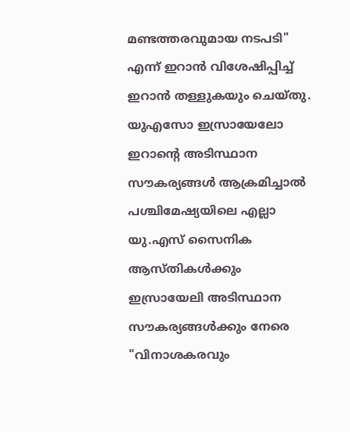മണ്ടത്തരവുമായ നടപടി" എന്ന് ഇറാൻ വിശേഷിപ്പിച്ച് ഇറാൻ തള്ളുകയും ചെയ്തു. യുഎസോ ഇസ്രായേലോ ഇറാന്റെ അടിസ്ഥാന സൗകര്യങ്ങൾ ആക്രമിച്ചാൽ പശ്ചിമേഷ്യയിലെ എല്ലാ യു.എസ് സൈനിക ആസ്തികൾക്കും ഇസ്രായേലി അടിസ്ഥാന സൗകര്യങ്ങൾക്കും നേരെ "വിനാശകരവും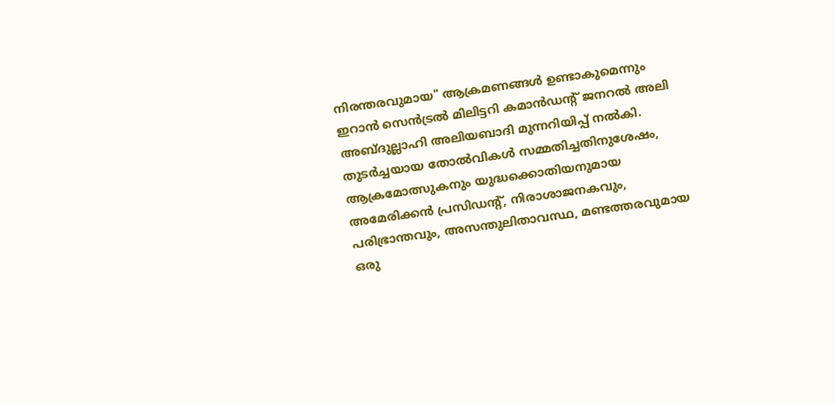നിരന്തരവുമായ" ആക്രമണങ്ങൾ ഉണ്ടാകുമെന്നും ഇറാൻ സെൻട്രൽ മിലിട്ടറി കമാൻഡന്‍റ് ജനറൽ അലി അബ്ദുല്ലാഹി അലിയബാദി മുന്നറിയിപ്പ് നൽകി. തുടർച്ചയായ തോൽവികൾ സമ്മതിച്ചതിനുശേഷം, ആക്രമോത്സുകനും യുദ്ധക്കൊതിയനുമായ അമേരിക്കൻ പ്രസിഡന്റ്, നിരാശാജനകവും, പരിഭ്രാന്തവും, അസന്തുലിതാവസ്ഥ, മണ്ടത്തരവുമായ ഒരു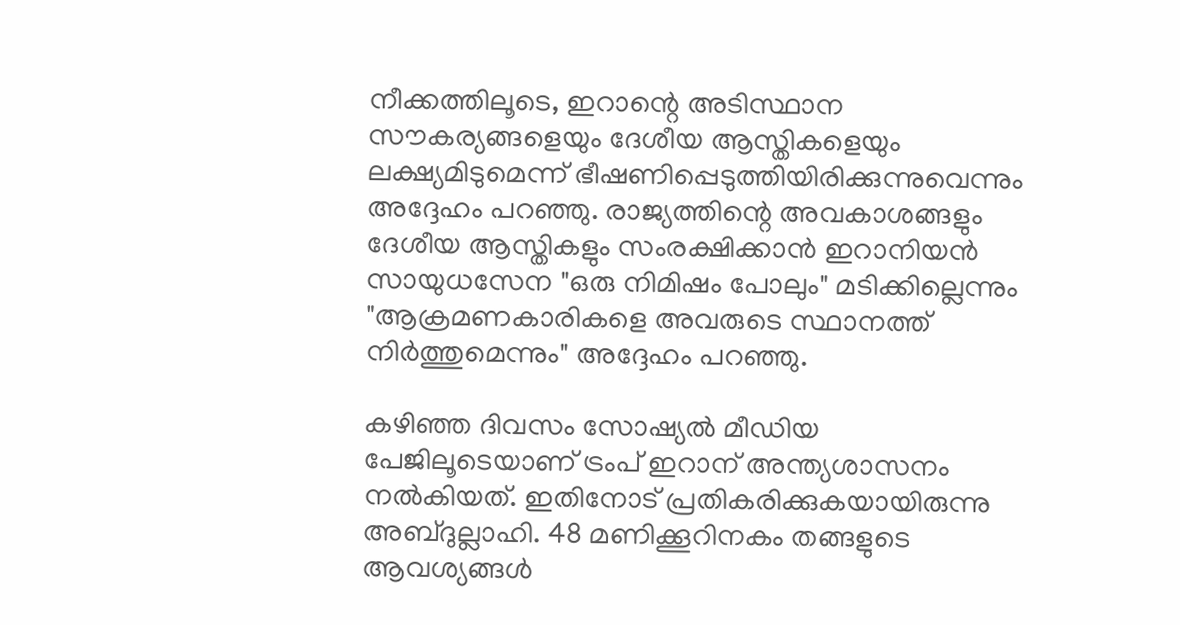നീക്കത്തിലൂടെ, ഇറാന്റെ അടിസ്ഥാന സൗകര്യങ്ങളെയും ദേശീയ ആസ്തികളെയും ലക്ഷ്യമിടുമെന്ന് ഭീഷണിപ്പെടുത്തിയിരിക്കുന്നുവെന്നും അദ്ദേഹം പറഞ്ഞു. രാജ്യത്തിന്റെ അവകാശങ്ങളും ദേശീയ ആസ്തികളും സംരക്ഷിക്കാൻ ഇറാനിയൻ സായുധസേന "ഒരു നിമിഷം പോലും" മടിക്കില്ലെന്നും "ആക്രമണകാരികളെ അവരുടെ സ്ഥാനത്ത് നിർത്തുമെന്നും" അദ്ദേഹം പറഞ്ഞു.

കഴിഞ്ഞ ദിവസം സോഷ്യൽ മീഡിയ പേജിലൂടെയാണ് ട്രംപ് ഇറാന് അന്ത്യശാസനം നൽകിയത്. ഇതിനോട് പ്രതികരിക്കുകയായിരുന്നു അബ്ദുല്ലാഹി. 48 മണിക്കൂറിനകം തങ്ങളുടെ ആവശ്യങ്ങൾ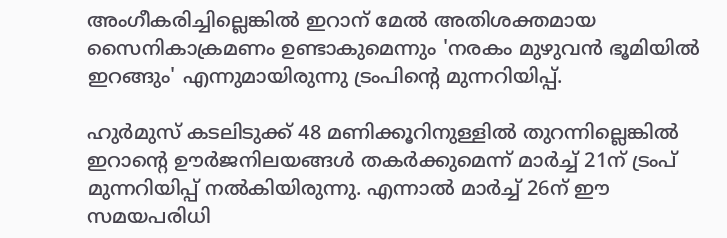അംഗീകരിച്ചില്ലെങ്കിൽ ഇറാന് മേൽ അതിശക്തമായ സൈനികാക്രമണം ഉണ്ടാകുമെന്നും 'നരകം മുഴുവൻ ഭൂമിയിൽ ഇറങ്ങും' എന്നുമായിരുന്നു ട്രംപിന്‍റെ മുന്നറിയിപ്പ്.

ഹുർമുസ് കടലിടുക്ക് 48 മണിക്കൂറിനുള്ളിൽ തുറന്നില്ലെങ്കിൽ ഇറാന്റെ ഊർജനിലയങ്ങൾ തകർക്കുമെന്ന് മാർച്ച് 21ന് ട്രംപ് മുന്നറിയിപ്പ് നൽകിയിരുന്നു. എന്നാൽ മാർച്ച് 26ന് ഈ സമയപരിധി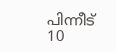പിന്നീട് 10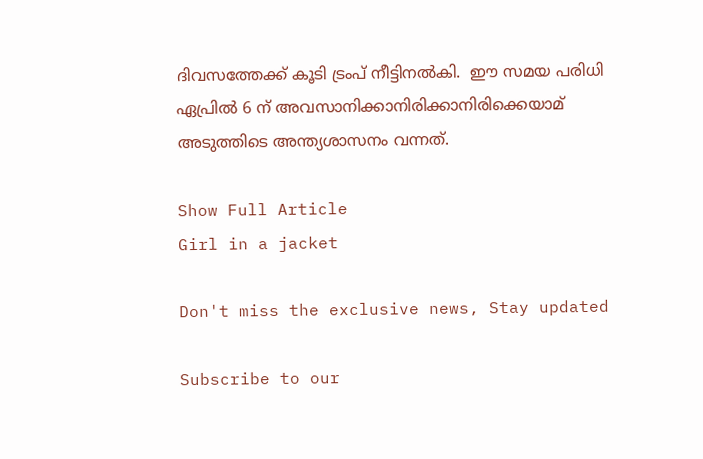ദിവസത്തേക്ക് കൂടി ട്രംപ് നീട്ടിനൽകി.  ഈ സമയ പരിധി ഏപ്രിൽ 6 ന് അവസാനിക്കാനിരിക്കാനിരിക്കെയാമ് അടുത്തിടെ അന്ത്യശാസനം വന്നത്.

Show Full Article
Girl in a jacket

Don't miss the exclusive news, Stay updated

Subscribe to our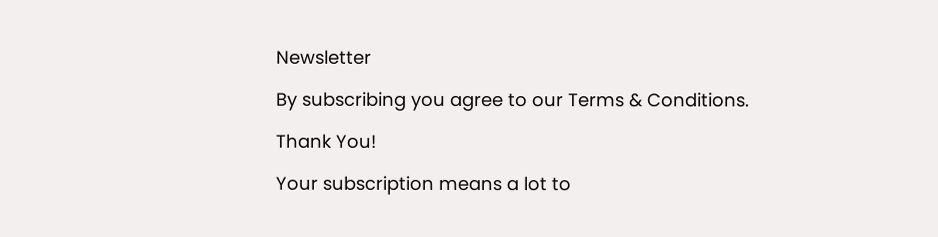Newsletter

By subscribing you agree to our Terms & Conditions.

Thank You!

Your subscription means a lot to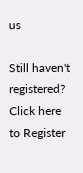us

Still haven't registered? Click here to Register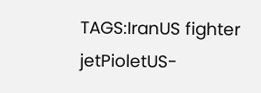TAGS:IranUS fighter jetPioletUS-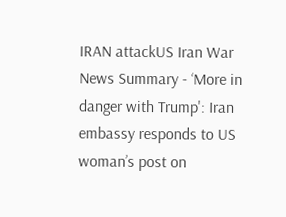IRAN attackUS Iran War
News Summary - ‘More in danger with Trump': Iran embassy responds to US woman’s post on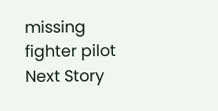missing fighter pilot
Next Story